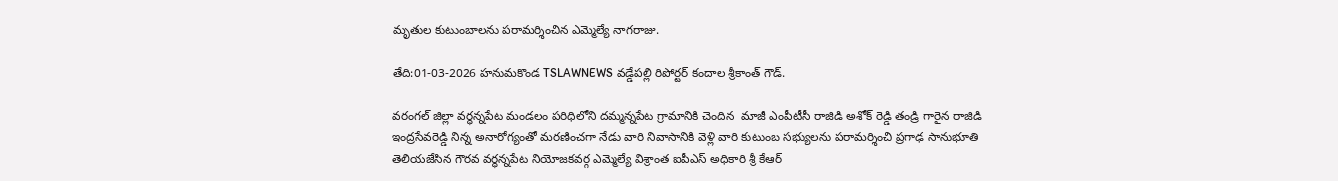మృతుల కుటుంబాలను పరామర్శించిన ఎమ్మెల్యే నాగరాజు.

తేది:01-03-2026 హనుమకొండ TSLAWNEWS వడ్డేపల్లి రిపోర్టర్ కందాల శ్రీకాంత్ గౌడ్.

వరంగల్ జిల్లా వర్ధన్నపేట మండలం పరిధిలోని దమ్మన్నపేట గ్రామానికి చెందిన  మాజీ ఎంపీటీసీ రాజిడి అశోక్ రెడ్డి తండ్రి గారైన రాజిడి ఇంద్రసేవరెడ్డి నిన్న అనారోగ్యంతో మరణించగా నేడు వారి నివాసానికి వెళ్లి వారి కుటుంబ సభ్యులను పరామర్శించి ప్రగాఢ సానుభూతి తెలియజేసిన గౌరవ వర్ధన్నపేట నియోజకవర్గ ఎమ్మెల్యే విశ్రాంత ఐపీఎస్ అధికారి శ్రీ కేఆర్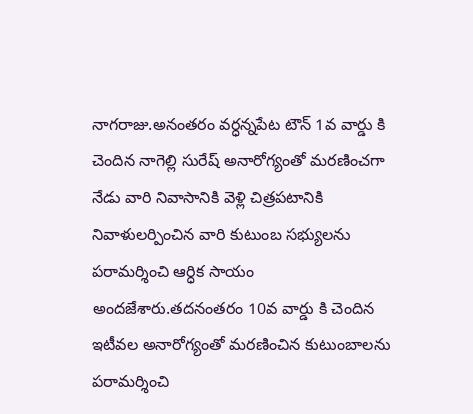నాగరాజు.అనంతరం వర్ధన్నపేట టౌన్ 1వ వార్డు కి చెందిన నాగెల్లి సురేష్ అనారోగ్యంతో మరణించగా నేడు వారి నివాసానికి వెళ్లి చిత్రపటానికి నివాళులర్పించిన వారి కుటుంబ సభ్యులను పరామర్శించి ఆర్ధిక సాయం అందజేశారు.తదనంతరం 10వ వార్డు కి చెందిన ఇటీవల అనారోగ్యంతో మరణించిన కుటుంబాలను పరామర్శించి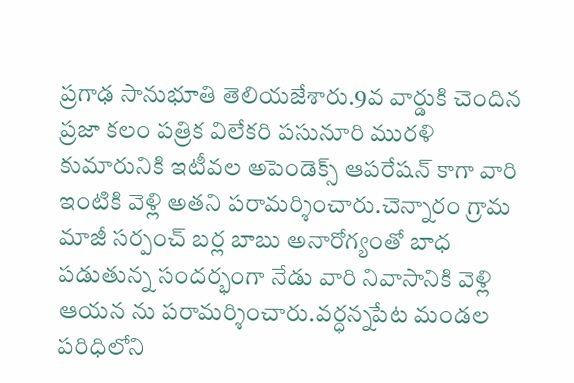ప్రగాఢ సానుభూతి తెలియజేశారు.9వ వార్డుకి చెందిన ప్రజా కలం పత్రిక విలేకరి పసునూరి మురళి కుమారునికి ఇటీవల అపెండెక్స్ ఆపరేషన్ కాగా వారి ఇంటికి వెళ్లి అతని పరామర్శించారు.చెన్నారం గ్రామ మాజీ సర్పంచ్ బర్ల బాబు అనారోగ్యంతో బాధ పడుతున్న సందర్భంగా నేడు వారి నివాసానికి వెళ్లి ఆయన ను పరామర్శించారు.వర్ధన్నపేట మండల పరిధిలోని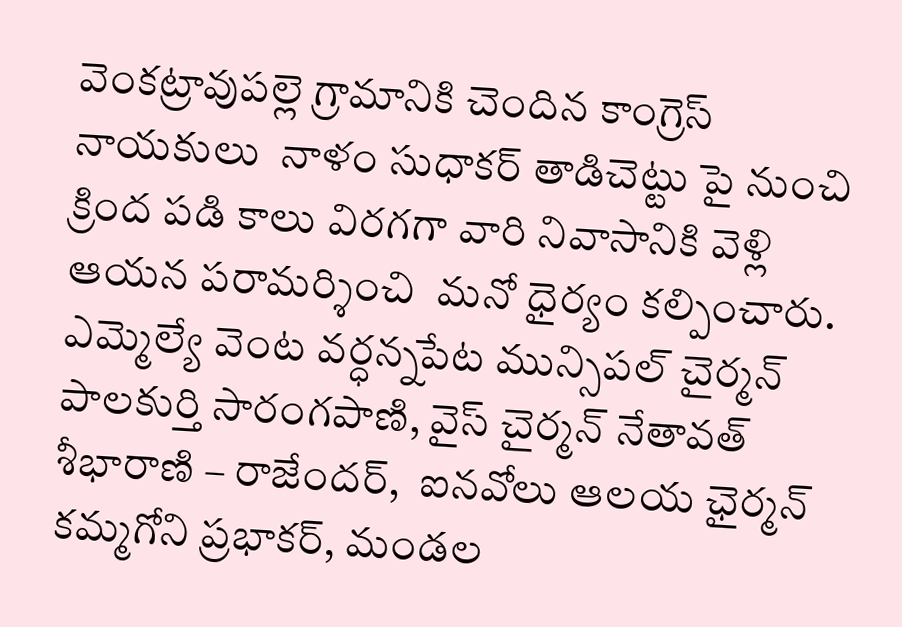వెంకట్రావుపల్లె గ్రామానికి చెందిన కాంగ్రెస్ నాయకులు  నాళం సుధాకర్ తాడిచెట్టు పై నుంచి క్రింద పడి కాలు విరగగా వారి నివాసానికి వెళ్లి ఆయన పరామర్శించి  మనో ధైర్యం కల్పించారు.
ఎమ్మెల్యే వెంట వర్ధన్నపేట మున్సిపల్ చైర్మన్  పాలకుర్తి సారంగపాణి, వైస్ చైర్మన్ నేతావత్ శీభారాణి – రాజేందర్,  ఐనవోలు ఆలయ ఛైర్మన్ కమ్మగోని ప్రభాకర్, మండల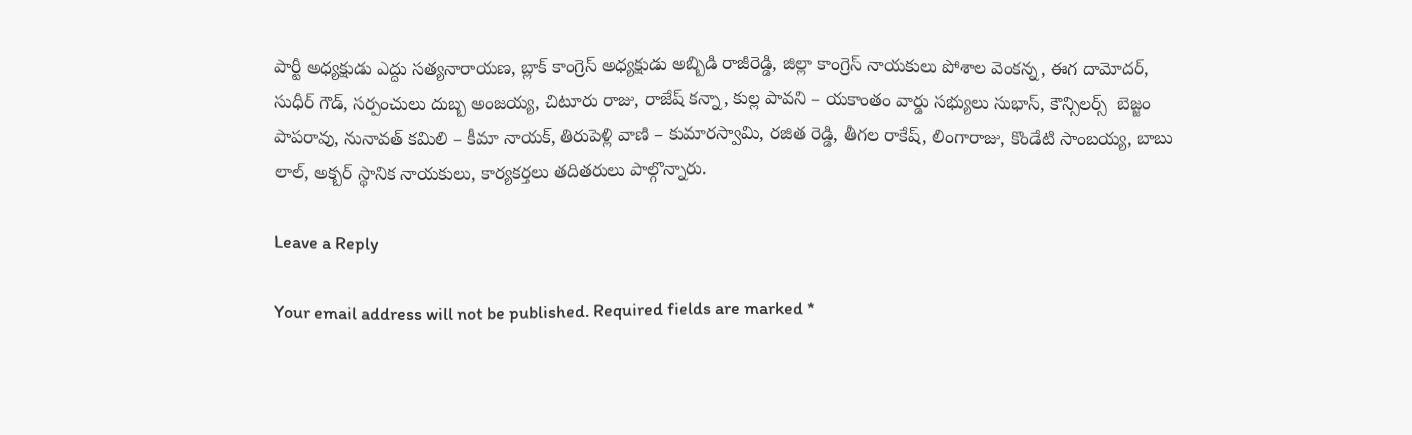పార్టీ అధ్యక్షుడు ఎద్దు సత్యనారాయణ, బ్లాక్ కాంగ్రెస్ అధ్యక్షుడు అబ్బిడి రాజీరెడ్డి, జిల్లా కాంగ్రెస్ నాయకులు పోశాల వెంకన్న, ఈగ దామోదర్, సుధీర్ గౌడ్, సర్పంచులు దుబ్బ అంజయ్య, చిటూరు రాజు, రాజేష్ కన్నా, కుల్ల పావని – యకాంతం వార్డు సభ్యులు సుభాస్, కౌన్సిలర్స్  బెజ్జం పాపరావు, నునావత్ కమిలి – కీమా నాయక్, తిరుపెళ్లి వాణి – కుమారస్వామి, రజిత రెడ్డి, తీగల రాకేష్, లింగారాజు, కొండేటి సాంబయ్య, బాబు లాల్, అక్బర్ స్థానిక నాయకులు, కార్యకర్తలు తదితరులు పాల్గొన్నారు.

Leave a Reply

Your email address will not be published. Required fields are marked *